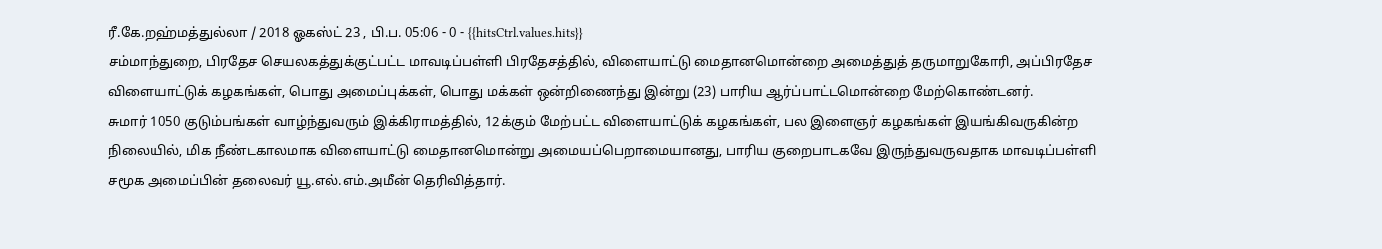ரீ.கே.றஹ்மத்துல்லா / 2018 ஓகஸ்ட் 23 , பி.ப. 05:06 - 0 - {{hitsCtrl.values.hits}}
சம்மாந்துறை, பிரதேச செயலகத்துக்குட்பட்ட மாவடிப்பள்ளி பிரதேசத்தில், விளையாட்டு மைதானமொன்றை அமைத்துத் தருமாறுகோரி, அப்பிரதேச விளையாட்டுக் கழகங்கள், பொது அமைப்புக்கள், பொது மக்கள் ஒன்றிணைந்து இன்று (23) பாரிய ஆர்ப்பாட்டமொன்றை மேற்கொண்டனர்.
சுமார் 1050 குடும்பங்கள் வாழ்ந்துவரும் இக்கிராமத்தில், 12க்கும் மேற்பட்ட விளையாட்டுக் கழகங்கள், பல இளைஞர் கழகங்கள் இயங்கிவருகின்ற நிலையில், மிக நீண்டகாலமாக விளையாட்டு மைதானமொன்று அமையப்பெறாமையானது, பாரிய குறைபாடகவே இருந்துவருவதாக மாவடிப்பள்ளி சமூக அமைப்பின் தலைவர் யூ.எல்.எம்.அமீன் தெரிவித்தார்.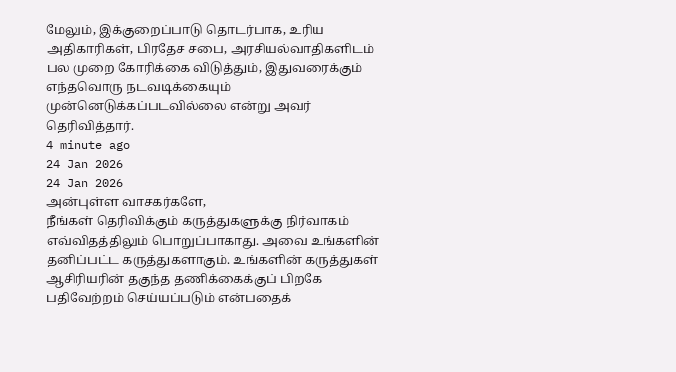மேலும், இக்குறைப்பாடு தொடர்பாக, உரிய அதிகாரிகள், பிரதேச சபை, அரசியல்வாதிகளிடம் பல முறை கோரிக்கை விடுத்தும், இதுவரைக்கும் எந்தவொரு நடவடிக்கையும் முன்னெடுக்கப்படவில்லை என்று அவர் தெரிவித்தார்.
4 minute ago
24 Jan 2026
24 Jan 2026
அன்புள்ள வாசகர்களே,
நீங்கள் தெரிவிக்கும் கருத்துகளுக்கு நிர்வாகம் எவ்விதத்திலும் பொறுப்பாகாது. அவை உங்களின் தனிப்பட்ட கருத்துகளாகும். உங்களின் கருத்துகள் ஆசிரியரின் தகுந்த தணிக்கைக்குப் பிறகே பதிவேற்றம் செய்யப்படும் என்பதைக்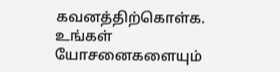கவனத்திற்கொள்க. உங்கள் யோசனைகளையும்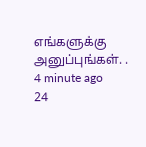எங்களுக்கு அனுப்புங்கள். .
4 minute ago
24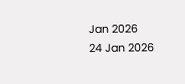Jan 2026
24 Jan 2026